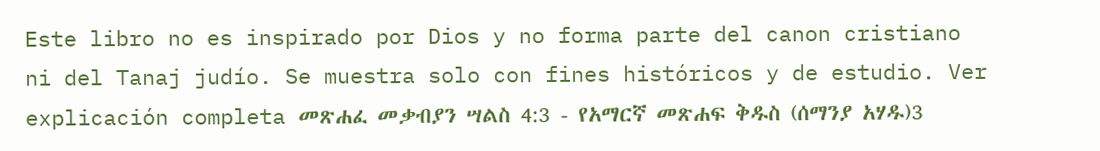Este libro no es inspirado por Dios y no forma parte del canon cristiano ni del Tanaj judío. Se muestra solo con fines históricos y de estudio. Ver explicación completa መጽሐፈ መቃብያን ሣልስ 4:3 - የአማርኛ መጽሐፍ ቅዱስ (ሰማንያ አሃዱ)3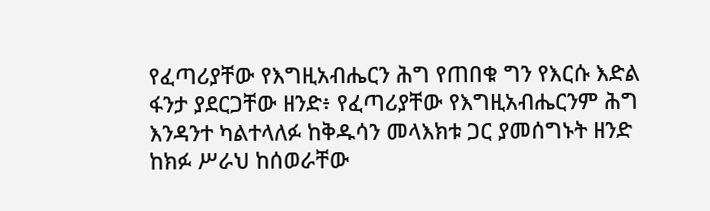የፈጣሪያቸው የእግዚአብሔርን ሕግ የጠበቁ ግን የእርሱ እድል ፋንታ ያደርጋቸው ዘንድ፥ የፈጣሪያቸው የእግዚአብሔርንም ሕግ እንዳንተ ካልተላለፉ ከቅዱሳን መላእክቱ ጋር ያመሰግኑት ዘንድ ከክፉ ሥራህ ከሰወራቸው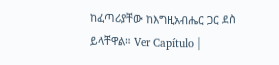ከፈጣሪያቸው ከእግዚአብሔር ጋር ደስ ይላቸዋል። Ver Capítulo |